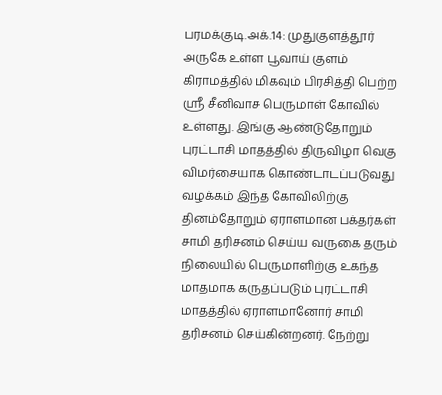பரமக்குடி.அக்.14: முதுகுளத்தூர் அருகே உள்ள பூவாய் குளம் கிராமத்தில் மிகவும் பிரசித்தி பெற்ற ஸ்ரீ சீனிவாச பெருமாள் கோவில் உள்ளது. இங்கு ஆண்டுதோறும் புரட்டாசி மாதத்தில் திருவிழா வெகு விமர்சையாக கொண்டாடப்படுவது வழக்கம் இந்த கோவிலிற்கு தினம்தோறும் ஏராளமான பக்தர்கள் சாமி தரிசனம் செய்ய வருகை தரும் நிலையில் பெருமாளிற்கு உகந்த மாதமாக கருதப்படும் புரட்டாசி மாதத்தில் ஏராளமானோர் சாமி தரிசனம் செய்கின்றனர். நேற்று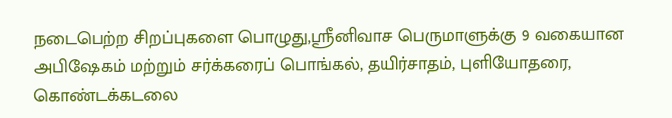நடைபெற்ற சிறப்புகளை பொழுது,ஶ்ரீனிவாச பெருமாளுக்கு 9 வகையான அபிஷேகம் மற்றும் சர்க்கரைப் பொங்கல், தயிர்சாதம், புளியோதரை, கொண்டக்கடலை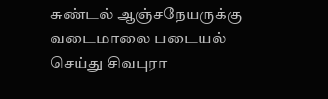சுண்டல் ஆஞ்சநேயருக்கு வடைமாலை படையல் செய்து சிவபுரா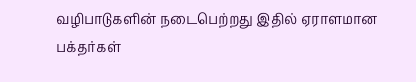வழிபாடுகளின் நடைபெற்றது இதில் ஏராளமான பக்தர்கள்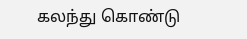கலந்து கொண்டு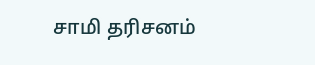சாமி தரிசனம்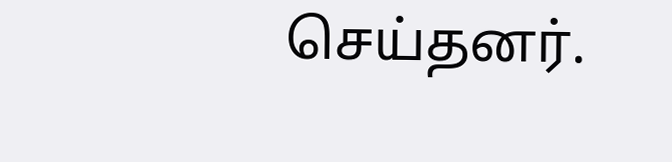செய்தனர்.